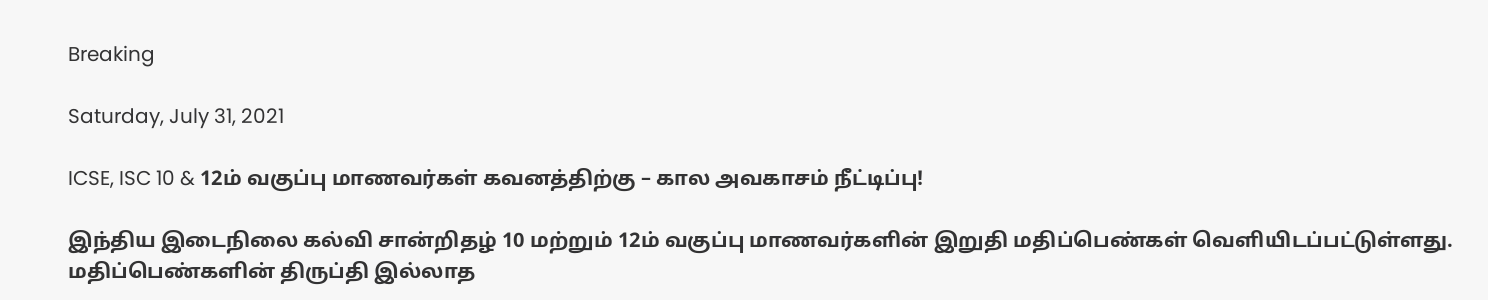Breaking

Saturday, July 31, 2021

ICSE, ISC 10 & 12ம் வகுப்பு மாணவர்கள் கவனத்திற்கு – கால அவகாசம் நீட்டிப்பு!

இந்திய இடைநிலை கல்வி சான்றிதழ் 10 மற்றும் 12ம் வகுப்பு மாணவர்களின் இறுதி மதிப்பெண்கள் வெளியிடப்பட்டுள்ளது. மதிப்பெண்களின் திருப்தி இல்லாத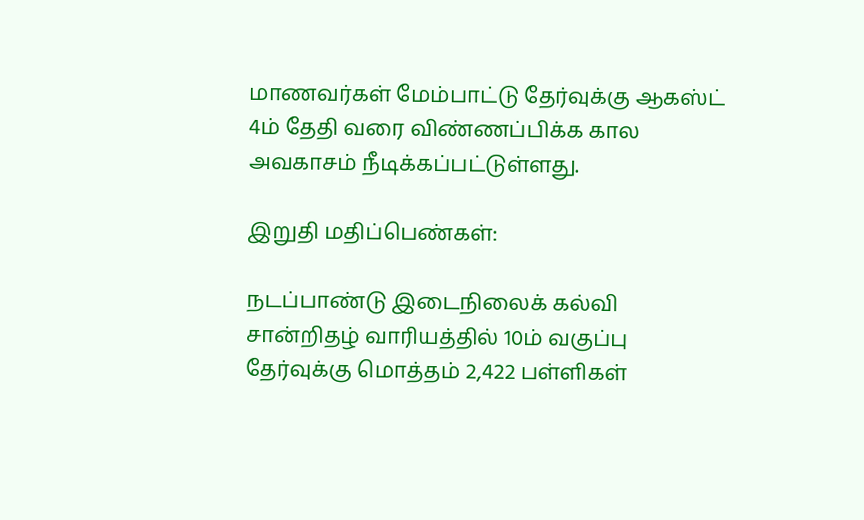மாணவர்கள் மேம்பாட்டு தேர்வுக்கு ஆகஸ்ட் 4ம் தேதி வரை விண்ணப்பிக்க கால அவகாசம் நீடிக்கப்பட்டுள்ளது.

இறுதி மதிப்பெண்கள்:

நடப்பாண்டு இடைநிலைக் கல்வி சான்றிதழ் வாரியத்தில் 10ம் வகுப்பு தேர்வுக்கு மொத்தம் 2,422 பள்ளிகள்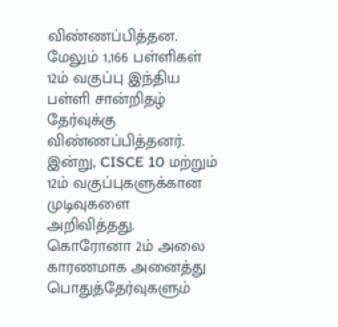விண்ணப்பித்தன. மேலும் 1,166 பள்ளிகள் 12ம் வகுப்பு இந்திய பள்ளி சான்றிதழ் தேர்வுக்கு விண்ணப்பித்தனர். இன்று, CISCE 10 மற்றும் 12ம் வகுப்புகளுக்கான முடிவுகளை அறிவித்தது. கொரோனா 2ம் அலை காரணமாக அனைத்து பொதுத்தேர்வுகளும்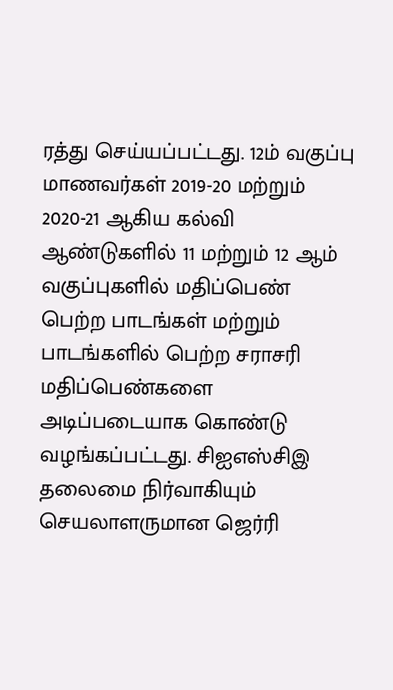ரத்து செய்யப்பட்டது. 12ம் வகுப்பு மாணவர்கள் 2019-20 மற்றும் 2020-21 ஆகிய கல்வி ஆண்டுகளில் 11 மற்றும் 12 ஆம் வகுப்புகளில் மதிப்பெண் பெற்ற பாடங்கள் மற்றும் பாடங்களில் பெற்ற சராசரி மதிப்பெண்களை அடிப்படையாக கொண்டு வழங்கப்பட்டது. சிஐஎஸ்சிஇ தலைமை நிர்வாகியும் செயலாளருமான ஜெர்ரி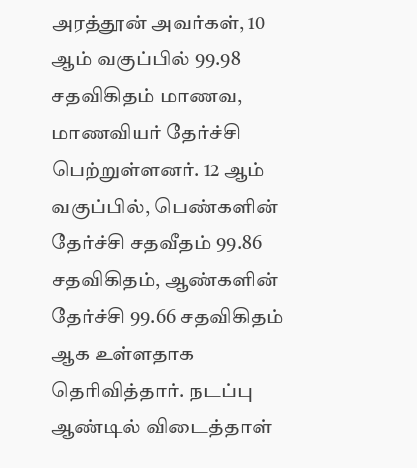அரத்தூன் அவர்கள், 10 ஆம் வகுப்பில் 99.98 சதவிகிதம் மாணவ, மாணவியர் தேர்ச்சி பெற்றுள்ளனர். 12 ஆம் வகுப்பில், பெண்களின் தேர்ச்சி சதவீதம் 99.86 சதவிகிதம், ஆண்களின் தேர்ச்சி 99.66 சதவிகிதம் ஆக உள்ளதாக தெரிவித்தார். நடப்பு ஆண்டில் விடைத்தாள்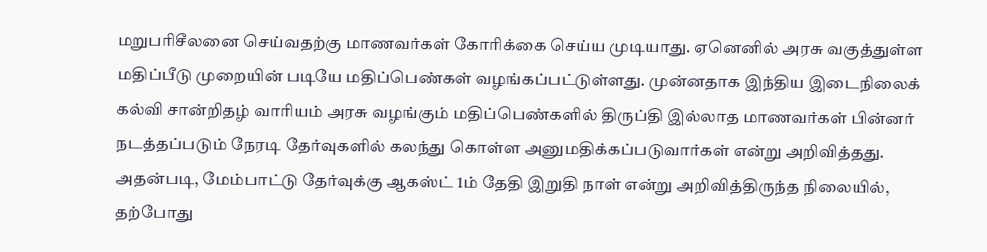மறுபரிசீலனை செய்வதற்கு மாணவர்கள் கோரிக்கை செய்ய முடியாது. ஏனெனில் அரசு வகுத்துள்ள மதிப்பீடு முறையின் படியே மதிப்பெண்கள் வழங்கப்பட்டுள்ளது. முன்னதாக இந்திய இடைநிலைக் கல்வி சான்றிதழ் வாரியம் அரசு வழங்கும் மதிப்பெண்களில் திருப்தி இல்லாத மாணவர்கள் பின்னர் நடத்தப்படும் நேரடி தேர்வுகளில் கலந்து கொள்ள அனுமதிக்கப்படுவார்கள் என்று அறிவித்தது. அதன்படி, மேம்பாட்டு தேர்வுக்கு ஆகஸ்ட் 1ம் தேதி இறுதி நாள் என்று அறிவித்திருந்த நிலையில், தற்போது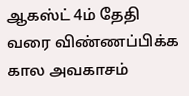ஆகஸ்ட் 4ம் தேதி வரை விண்ணப்பிக்க கால அவகாசம்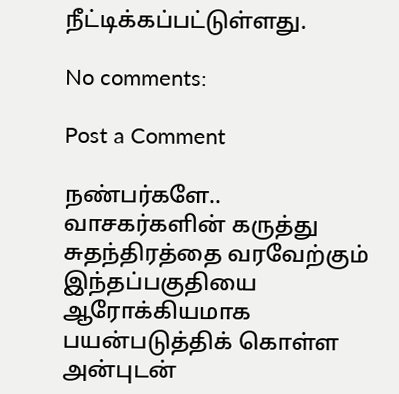நீட்டிக்கப்பட்டுள்ளது.

No comments:

Post a Comment

நண்பர்களே.. வாசகர்களின் கருத்து சுதந்திரத்தை வரவேற்கும் இந்தப்பகுதியை ஆரோக்கியமாக பயன்படுத்திக் கொள்ள அன்புடன்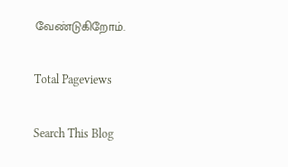வேண்டுகிறோம்.

Total Pageviews

Search This Blog